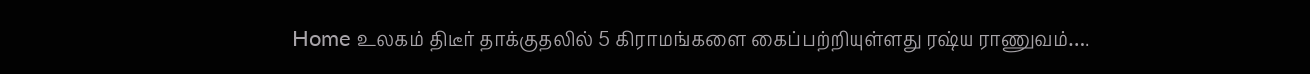Home உலகம் திடீர் தாக்குதலில் 5 கிராமங்களை கைப்பற்றியுள்ளது ரஷ்ய ராணுவம்….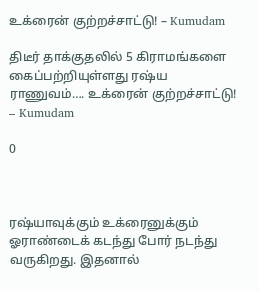உக்ரைன் குற்றச்சாட்டு! – Kumudam

திடீர் தாக்குதலில் 5 கிராமங்களை கைப்பற்றியுள்ளது ரஷ்ய ராணுவம்…. உக்ரைன் குற்றச்சாட்டு! – Kumudam

0



ரஷ்யாவுக்கும் உக்ரைனுக்கும் ஓராண்டைக் கடந்து போர் நடந்து வருகிறது. இதனால்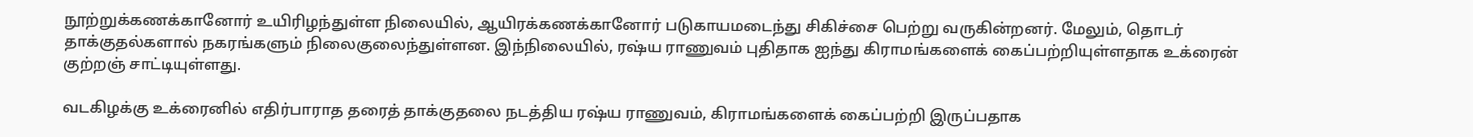நூற்றுக்கணக்கானோர் உயிரிழந்துள்ள நிலையில், ஆயிரக்கணக்கானோர் படுகாயமடைந்து சிகிச்சை பெற்று வருகின்றனர். மேலும், தொடர் தாக்குதல்களால் நகரங்களும் நிலைகுலைந்துள்ளன. இந்நிலையில், ரஷ்ய ராணுவம் புதிதாக ஐந்து கிராமங்களைக் கைப்பற்றியுள்ளதாக உக்ரைன் குற்றஞ் சாட்டியுள்ளது.

வடகிழக்கு உக்ரைனில் எதிர்பாராத தரைத் தாக்குதலை நடத்திய ரஷ்ய ராணுவம், கிராமங்களைக் கைப்பற்றி இருப்பதாக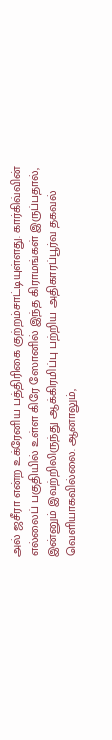அல் ஜசீரா என்ற உக்ரேனிய பத்திரிகை குற்றம்சாட்டியுள்ளது. கார்கிவ்வின் எல்லைப் பகுதியில் உள்ள கிரே ஸோனில் இந்த கிராமங்கள் இருப்பதால், இன்னும் இவற்றிலிருந்து ஆக்கிரமிப்பு பற்றிய அதிகாரப்பூர்வ தகவல் வெளியாகவில்லை. ஆனாலும்,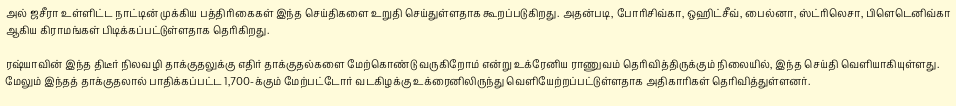அல் ஜசீரா உள்ளிட்ட நாட்டின் முக்கிய பத்திரிகைகள் இந்த செய்திகளை உறுதி செய்துள்ளதாக கூறப்படுகிறது. அதன்படி, போரிசிவ்கா, ஒஹிட்சீவ், பைல்னா, ஸ்ட்ரிலெசா, பிளெடெனிவ்கா ஆகிய கிராமங்கள் பிடிக்கப்பட்டுள்ளதாக தெரிகிறது.

ரஷ்யாவின் இந்த திடீர் நிலவழி தாக்குதலுக்கு எதிர் தாக்குதல்களை மேற்கொண்டு வருகிறோம் என்று உக்ரேனிய ராணுவம் தெரிவித்திருக்கும் நிலையில், இந்த செய்தி வெளியாகியுள்ளது. மேலும் இந்தத் தாக்குதலால் பாதிக்கப்பட்ட 1,700-க்கும் மேற்பட்டோர் வடகிழக்கு உக்ரைனிலிருந்து வெளியேற்றப்பட்டுள்ளதாக அதிகாரிகள் தெரிவித்துள்ளனர்.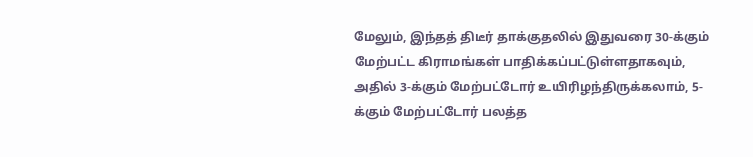மேலும், இந்தத் திடீர் தாக்குதலில் இதுவரை 30-க்கும் மேற்பட்ட கிராமங்கள் பாதிக்கப்பட்டுள்ளதாகவும், அதில் 3-க்கும் மேற்பட்டோர் உயிரிழந்திருக்கலாம், 5-க்கும் மேற்பட்டோர் பலத்த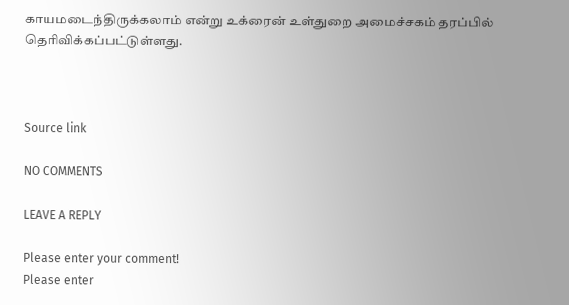காயமடைந்திருக்கலாம் என்று உக்ரைன் உள்துறை அமைச்சகம் தரப்பில் தெரிவிக்கப்பட்டுள்ளது.



Source link

NO COMMENTS

LEAVE A REPLY

Please enter your comment!
Please enter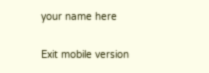your name here

Exit mobile version